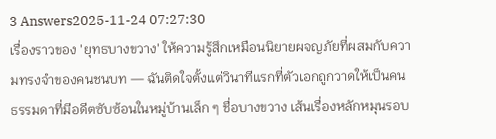3 Answers2025-11-24 07:27:30
เรื่องราวของ 'ยุทธบางขวาง' ให้ความรู้สึกเหมือนนิยายผจญภัยที่ผสมกับความทรงจำของคนชนบท — ฉันติดใจตั้งแต่วินาทีแรกที่ตัวเอกถูกวาดให้เป็นคนธรรมดาที่มีอดีตซับซ้อนในหมู่บ้านเล็ก ๆ ชื่อบางขวาง เส้นเรื่องหลักหมุนรอบ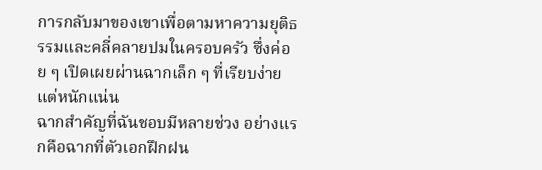การกลับมาของเขาเพื่อตามหาความยุติธรรมและคลี่คลายปมในครอบครัว ซึ่งค่อย ๆ เปิดเผยผ่านฉากเล็ก ๆ ที่เรียบง่ายแต่หนักแน่น
ฉากสำคัญที่ฉันชอบมีหลายช่วง อย่างแรกคือฉากที่ตัวเอกฝึกฝน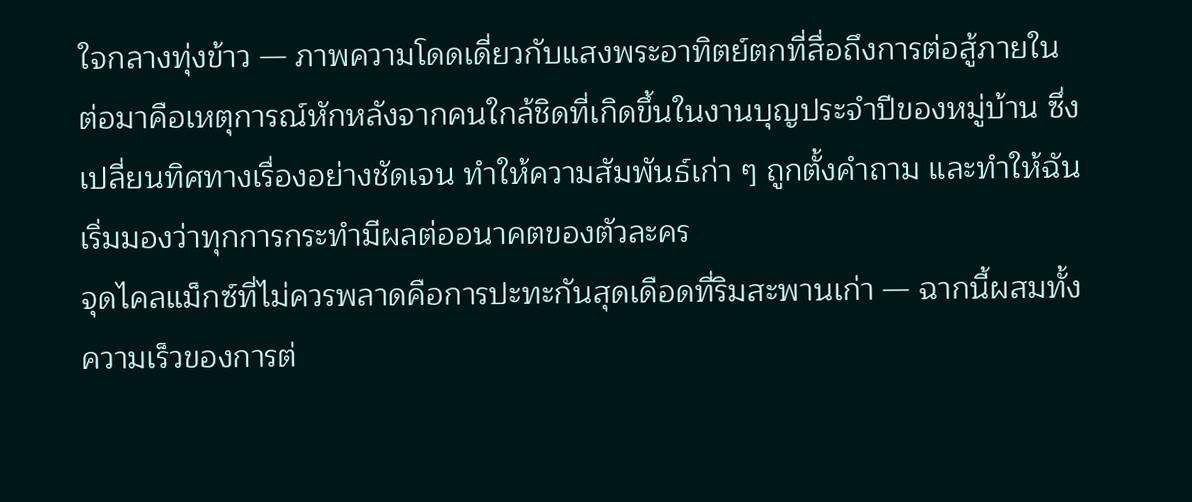ใจกลางทุ่งข้าว — ภาพความโดดเดี่ยวกับแสงพระอาทิตย์ตกที่สื่อถึงการต่อสู้ภายใน ต่อมาคือเหตุการณ์หักหลังจากคนใกล้ชิดที่เกิดขึ้นในงานบุญประจำปีของหมู่บ้าน ซึ่งเปลี่ยนทิศทางเรื่องอย่างชัดเจน ทำให้ความสัมพันธ์เก่า ๆ ถูกตั้งคำถาม และทำให้ฉันเริ่มมองว่าทุกการกระทำมีผลต่ออนาคตของตัวละคร
จุดไคลแม็กซ์ที่ไม่ควรพลาดคือการปะทะกันสุดเดือดที่ริมสะพานเก่า — ฉากนี้ผสมทั้งความเร็วของการต่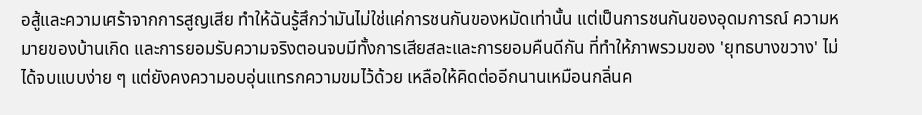อสู้และความเศร้าจากการสูญเสีย ทำให้ฉันรู้สึกว่ามันไม่ใช่แค่การชนกันของหมัดเท่านั้น แต่เป็นการชนกันของอุดมการณ์ ความหมายของบ้านเกิด และการยอมรับความจริงตอนจบมีทั้งการเสียสละและการยอมคืนดีกัน ที่ทำให้ภาพรวมของ 'ยุทธบางขวาง' ไม่ได้จบแบบง่าย ๆ แต่ยังคงความอบอุ่นแทรกความขมไว้ด้วย เหลือให้คิดต่ออีกนานเหมือนกลิ่นค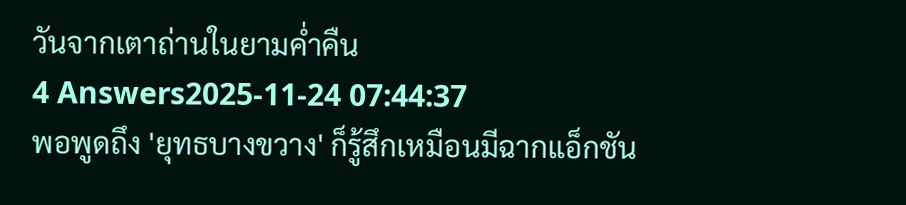วันจากเตาถ่านในยามค่ำคืน
4 Answers2025-11-24 07:44:37
พอพูดถึง 'ยุทธบางขวาง' ก็รู้สึกเหมือนมีฉากแอ็กชัน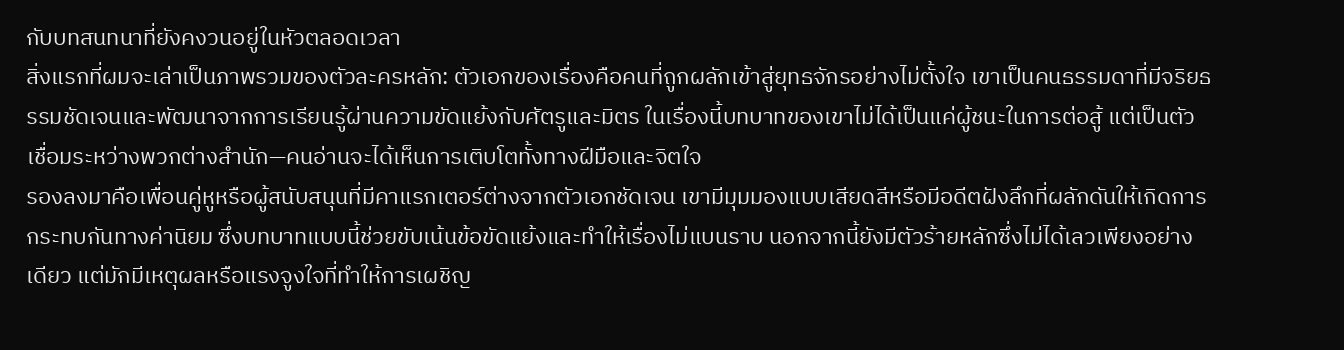กับบทสนทนาที่ยังคงวนอยู่ในหัวตลอดเวลา
สิ่งแรกที่ผมจะเล่าเป็นภาพรวมของตัวละครหลัก: ตัวเอกของเรื่องคือคนที่ถูกผลักเข้าสู่ยุทธจักรอย่างไม่ตั้งใจ เขาเป็นคนธรรมดาที่มีจริยธรรมชัดเจนและพัฒนาจากการเรียนรู้ผ่านความขัดแย้งกับศัตรูและมิตร ในเรื่องนี้บทบาทของเขาไม่ได้เป็นแค่ผู้ชนะในการต่อสู้ แต่เป็นตัวเชื่อมระหว่างพวกต่างสำนัก—คนอ่านจะได้เห็นการเติบโตทั้งทางฝีมือและจิตใจ
รองลงมาคือเพื่อนคู่หูหรือผู้สนับสนุนที่มีคาแรกเตอร์ต่างจากตัวเอกชัดเจน เขามีมุมมองแบบเสียดสีหรือมีอดีตฝังลึกที่ผลักดันให้เกิดการกระทบกันทางค่านิยม ซึ่งบทบาทแบบนี้ช่วยขับเน้นข้อขัดแย้งและทำให้เรื่องไม่แบนราบ นอกจากนี้ยังมีตัวร้ายหลักซึ่งไม่ได้เลวเพียงอย่างเดียว แต่มักมีเหตุผลหรือแรงจูงใจที่ทำให้การเผชิญ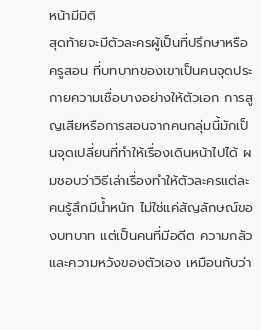หน้ามีมิติ
สุดท้ายจะมีตัวละครผู้เป็นที่ปรึกษาหรือครูสอน ที่บทบาทของเขาเป็นคนจุดประกายความเชื่อบางอย่างให้ตัวเอก การสูญเสียหรือการสอนจากคนกลุ่มนี้มักเป็นจุดเปลี่ยนที่ทำให้เรื่องเดินหน้าไปได้ ผมชอบว่าวิธีเล่าเรื่องทำให้ตัวละครแต่ละคนรู้สึกมีน้ำหนัก ไม่ใช่แค่สัญลักษณ์ของบทบาท แต่เป็นคนที่มีอดีต ความกลัว และความหวังของตัวเอง เหมือนกับว่า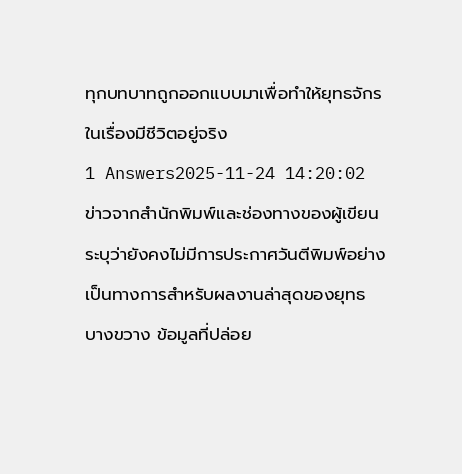ทุกบทบาทถูกออกแบบมาเพื่อทำให้ยุทธจักรในเรื่องมีชีวิตอยู่จริง
1 Answers2025-11-24 14:20:02
ข่าวจากสำนักพิมพ์และช่องทางของผู้เขียนระบุว่ายังคงไม่มีการประกาศวันตีพิมพ์อย่างเป็นทางการสำหรับผลงานล่าสุดของยุทธ บางขวาง ข้อมูลที่ปล่อย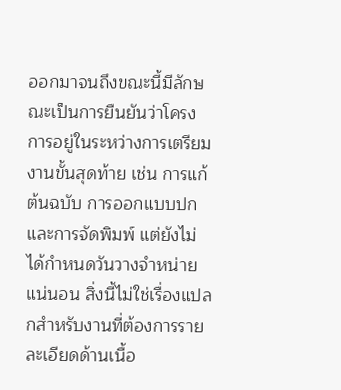ออกมาจนถึงขณะนี้มีลักษณะเป็นการยืนยันว่าโครงการอยู่ในระหว่างการเตรียมงานขั้นสุดท้าย เช่น การแก้ต้นฉบับ การออกแบบปก และการจัดพิมพ์ แต่ยังไม่ได้กำหนดวันวางจำหน่ายแน่นอน สิ่งนี้ไม่ใช่เรื่องแปลกสำหรับงานที่ต้องการรายละเอียดด้านเนื้อ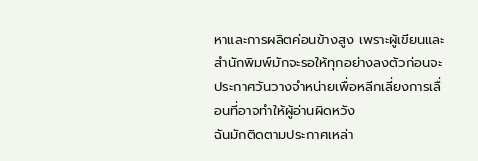หาและการผลิตค่อนข้างสูง เพราะผู้เขียนและสำนักพิมพ์มักจะรอให้ทุกอย่างลงตัวก่อนจะประกาศวันวางจำหน่ายเพื่อหลีกเลี่ยงการเลื่อนที่อาจทำให้ผู้อ่านผิดหวัง
ฉันมักติดตามประกาศเหล่า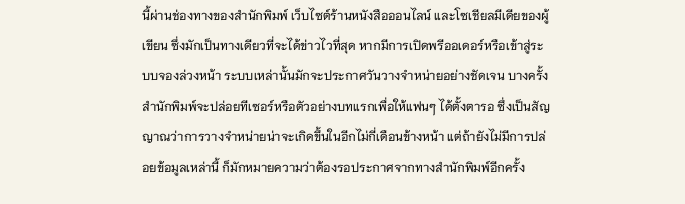นี้ผ่านช่องทางของสำนักพิมพ์ เว็บไซต์ร้านหนังสือออนไลน์ และโซเชียลมีเดียของผู้เขียน ซึ่งมักเป็นทางเดียวที่จะได้ข่าวไวที่สุด หากมีการเปิดพรีออเดอร์หรือเข้าสู่ระบบจองล่วงหน้า ระบบเหล่านั้นมักจะประกาศวันวางจำหน่ายอย่างชัดเจน บางครั้งสำนักพิมพ์จะปล่อยทีเซอร์หรือตัวอย่างบทแรกเพื่อให้แฟนๆ ได้ตั้งตารอ ซึ่งเป็นสัญญาณว่าการวางจำหน่ายน่าจะเกิดขึ้นในอีกไม่กี่เดือนข้างหน้า แต่ถ้ายังไม่มีการปล่อยข้อมูลเหล่านี้ ก็มักหมายความว่าต้องรอประกาศจากทางสำนักพิมพ์อีกครั้ง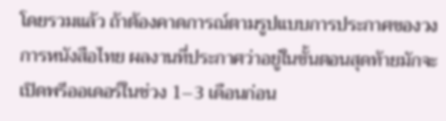โดยรวมแล้ว ถ้าต้องคาดการณ์ตามรูปแบบการประกาศของวงการหนังสือไทย ผลงานที่ประกาศว่าอยู่ในขั้นตอนสุดท้ายมักจะเปิดพรีออเดอร์ในช่วง 1–3 เดือนก่อน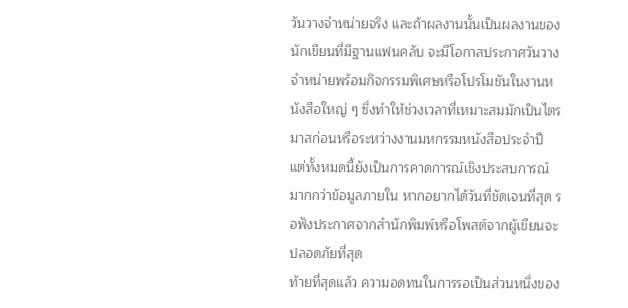วันวางจำหน่ายจริง และถ้าผลงานนั้นเป็นผลงานของนักเขียนที่มีฐานแฟนคลับ จะมีโอกาสประกาศวันวางจำหน่ายพร้อมกิจกรรมพิเศษหรือโปรโมชันในงานหนังสือใหญ่ ๆ ซึ่งทำให้ช่วงเวลาที่เหมาะสมมักเป็นไตรมาสก่อนหรือระหว่างงานมหกรรมหนังสือประจำปี แต่ทั้งหมดนี้ยังเป็นการคาดการณ์เชิงประสบการณ์มากกว่าข้อมูลภายใน หากอยากได้วันที่ชัดเจนที่สุด รอฟังประกาศจากสำนักพิมพ์หรือโพสต์จากผู้เขียนจะปลอดภัยที่สุด
ท้ายที่สุดแล้ว ความอดทนในการรอเป็นส่วนหนึ่งของ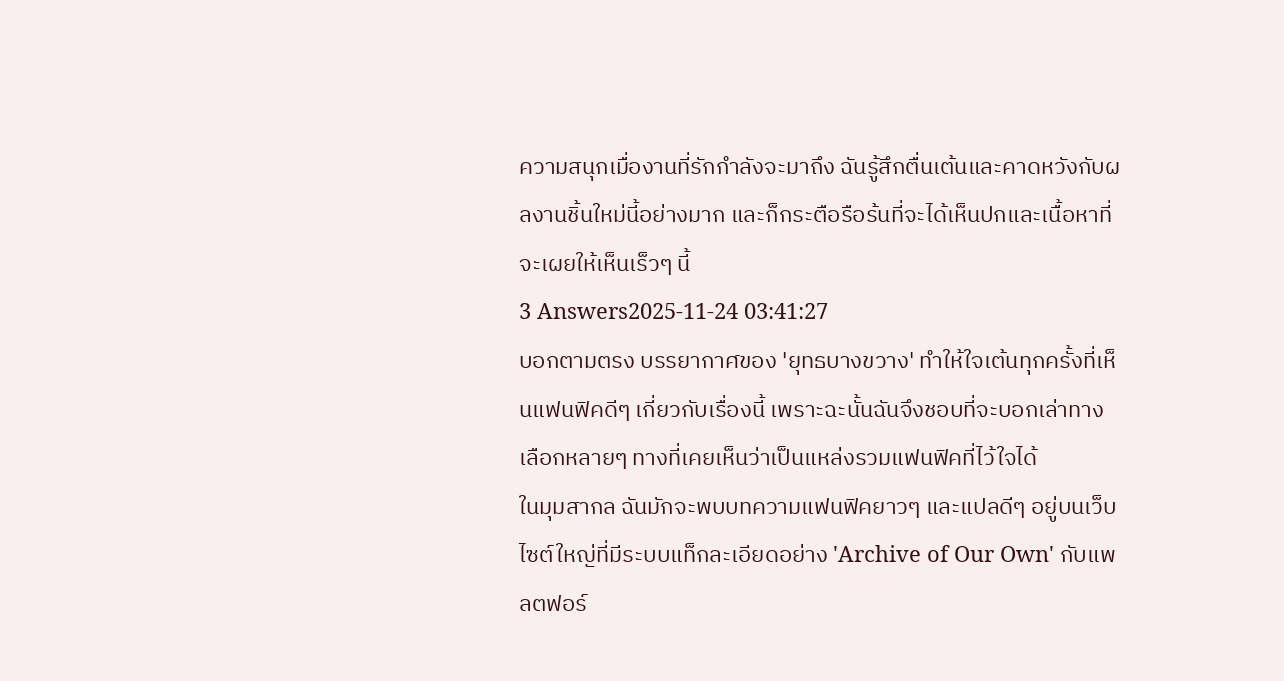ความสนุกเมื่องานที่รักกำลังจะมาถึง ฉันรู้สึกตื่นเต้นและคาดหวังกับผลงานชิ้นใหม่นี้อย่างมาก และก็กระตือรือร้นที่จะได้เห็นปกและเนื้อหาที่จะเผยให้เห็นเร็วๆ นี้
3 Answers2025-11-24 03:41:27
บอกตามตรง บรรยากาศของ 'ยุทธบางขวาง' ทำให้ใจเต้นทุกครั้งที่เห็นแฟนฟิคดีๆ เกี่ยวกับเรื่องนี้ เพราะฉะนั้นฉันจึงชอบที่จะบอกเล่าทางเลือกหลายๆ ทางที่เคยเห็นว่าเป็นแหล่งรวมแฟนฟิคที่ไว้ใจได้
ในมุมสากล ฉันมักจะพบบทความแฟนฟิคยาวๆ และแปลดีๆ อยู่บนเว็บไซต์ใหญ่ที่มีระบบแท็กละเอียดอย่าง 'Archive of Our Own' กับแพลตฟอร์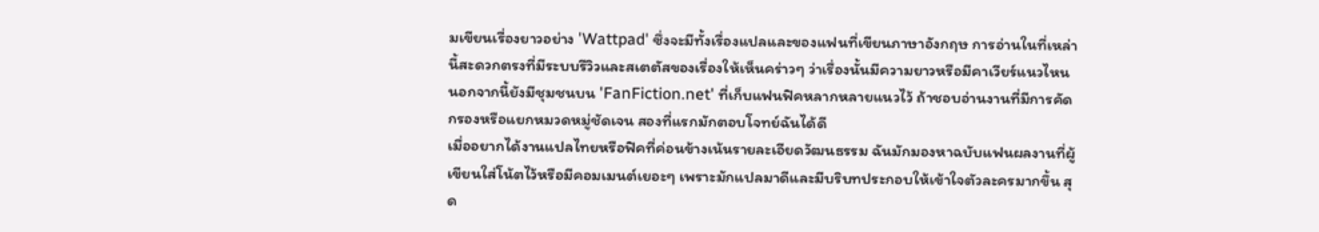มเขียนเรื่องยาวอย่าง 'Wattpad' ซึ่งจะมีทั้งเรื่องแปลและของแฟนที่เขียนภาษาอังกฤษ การอ่านในที่เหล่านี้สะดวกตรงที่มีระบบรีวิวและสเตตัสของเรื่องให้เห็นคร่าวๆ ว่าเรื่องนั้นมีความยาวหรือมีคาเวียร์แนวไหน นอกจากนี้ยังมีชุมชนบน 'FanFiction.net' ที่เก็บแฟนฟิคหลากหลายแนวไว้ ถ้าชอบอ่านงานที่มีการคัดกรองหรือแยกหมวดหมู่ชัดเจน สองที่แรกมักตอบโจทย์ฉันได้ดี
เมื่ออยากได้งานแปลไทยหรือฟิคที่ค่อนข้างเน้นรายละเอียดวัฒนธรรม ฉันมักมองหาฉบับแฟนผลงานที่ผู้เขียนใส่โน้ตไว้หรือมีคอมเมนต์เยอะๆ เพราะมักแปลมาดีและมีบริบทประกอบให้เข้าใจตัวละครมากขึ้น สุด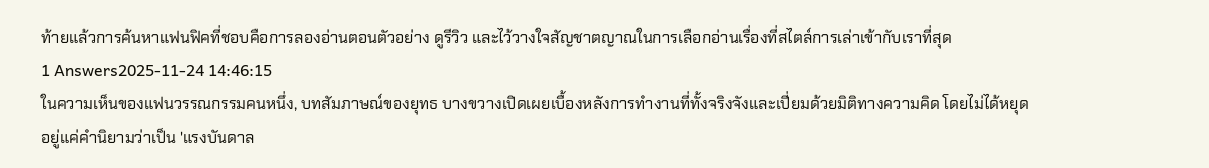ท้ายแล้วการค้นหาแฟนฟิคที่ชอบคือการลองอ่านตอนตัวอย่าง ดูรีวิว และไว้วางใจสัญชาตญาณในการเลือกอ่านเรื่องที่สไตล์การเล่าเข้ากับเราที่สุด
1 Answers2025-11-24 14:46:15
ในความเห็นของแฟนวรรณกรรมคนหนึ่ง, บทสัมภาษณ์ของยุทธ บางขวางเปิดเผยเบื้องหลังการทำงานที่ทั้งจริงจังและเปี่ยมด้วยมิติทางความคิด โดยไม่ได้หยุดอยู่แค่คำนิยามว่าเป็น 'แรงบันดาล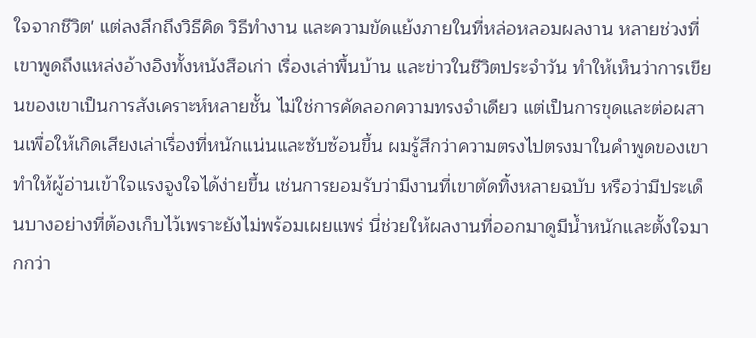ใจจากชีวิต' แต่ลงลึกถึงวิธีคิด วิธีทำงาน และความขัดแย้งภายในที่หล่อหลอมผลงาน หลายช่วงที่เขาพูดถึงแหล่งอ้างอิงทั้งหนังสือเก่า เรื่องเล่าพื้นบ้าน และข่าวในชีวิตประจำวัน ทำให้เห็นว่าการเขียนของเขาเป็นการสังเคราะห์หลายชั้น ไม่ใช่การคัดลอกความทรงจำเดียว แต่เป็นการขุดและต่อผสานเพื่อให้เกิดเสียงเล่าเรื่องที่หนักแน่นและซับซ้อนขึ้น ผมรู้สึกว่าความตรงไปตรงมาในคำพูดของเขาทำให้ผู้อ่านเข้าใจแรงจูงใจได้ง่ายขึ้น เช่นการยอมรับว่ามีงานที่เขาตัดทิ้งหลายฉบับ หรือว่ามีประเด็นบางอย่างที่ต้องเก็บไว้เพราะยังไม่พร้อมเผยแพร่ นี่ช่วยให้ผลงานที่ออกมาดูมีน้ำหนักและตั้งใจมากกว่า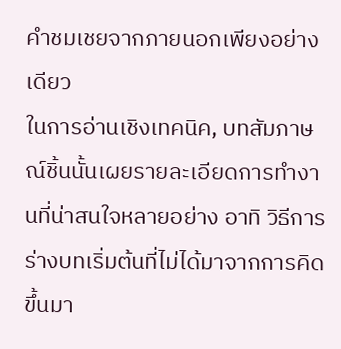คำชมเชยจากภายนอกเพียงอย่างเดียว
ในการอ่านเชิงเทคนิค, บทสัมภาษณ์ชิ้นนั้นเผยรายละเอียดการทำงานที่น่าสนใจหลายอย่าง อาทิ วิธีการร่างบทเริ่มต้นที่ไม่ได้มาจากการคิดขึ้นมา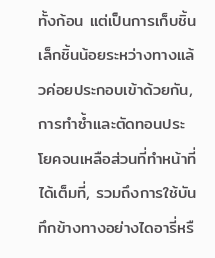ทั้งก้อน แต่เป็นการเก็บชิ้นเล็กชิ้นน้อยระหว่างทางแล้วค่อยประกอบเข้าด้วยกัน, การทำซ้ำและตัดทอนประโยคจนเหลือส่วนที่ทำหน้าที่ได้เต็มที่, รวมถึงการใช้บันทึกข้างทางอย่างไดอารี่หรื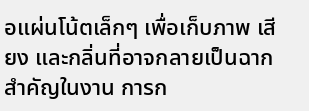อแผ่นโน้ตเล็กๆ เพื่อเก็บภาพ เสียง และกลิ่นที่อาจกลายเป็นฉากสำคัญในงาน การก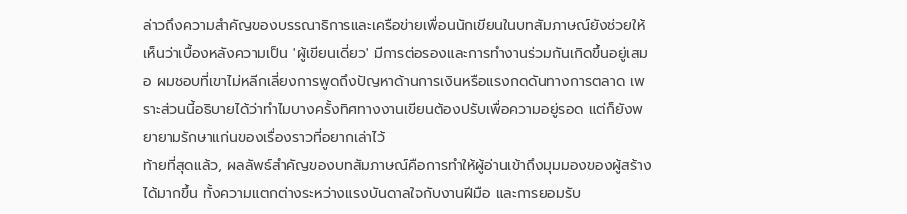ล่าวถึงความสำคัญของบรรณาธิการและเครือข่ายเพื่อนนักเขียนในบทสัมภาษณ์ยังช่วยให้เห็นว่าเบื้องหลังความเป็น 'ผู้เขียนเดี่ยว' มีการต่อรองและการทำงานร่วมกันเกิดขึ้นอยู่เสมอ ผมชอบที่เขาไม่หลีกเลี่ยงการพูดถึงปัญหาด้านการเงินหรือแรงกดดันทางการตลาด เพราะส่วนนี้อธิบายได้ว่าทำไมบางครั้งทิศทางงานเขียนต้องปรับเพื่อความอยู่รอด แต่ก็ยังพยายามรักษาแก่นของเรื่องราวที่อยากเล่าไว้
ท้ายที่สุดแล้ว, ผลลัพธ์สำคัญของบทสัมภาษณ์คือการทำให้ผู้อ่านเข้าถึงมุมมองของผู้สร้างได้มากขึ้น ทั้งความแตกต่างระหว่างแรงบันดาลใจกับงานฝีมือ และการยอมรับ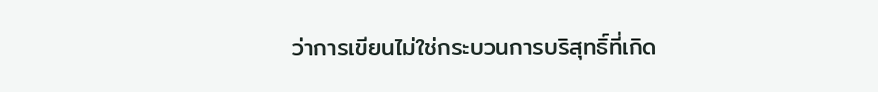ว่าการเขียนไม่ใช่กระบวนการบริสุทธิ์ที่เกิด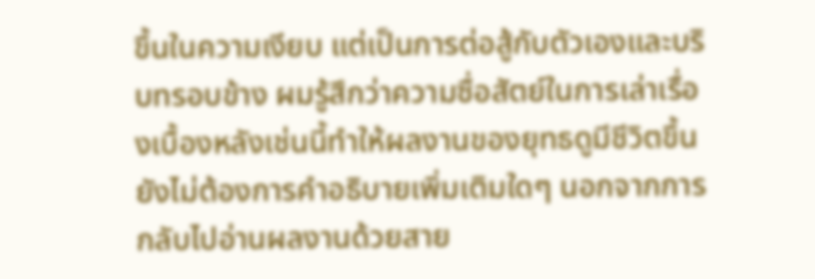ขึ้นในความเงียบ แต่เป็นการต่อสู้กับตัวเองและบริบทรอบข้าง ผมรู้สึกว่าความซื่อสัตย์ในการเล่าเรื่องเบื้องหลังเช่นนี้ทำให้ผลงานของยุทธดูมีชีวิตขึ้น ยังไม่ต้องการคำอธิบายเพิ่มเติมใดๆ นอกจากการกลับไปอ่านผลงานด้วยสาย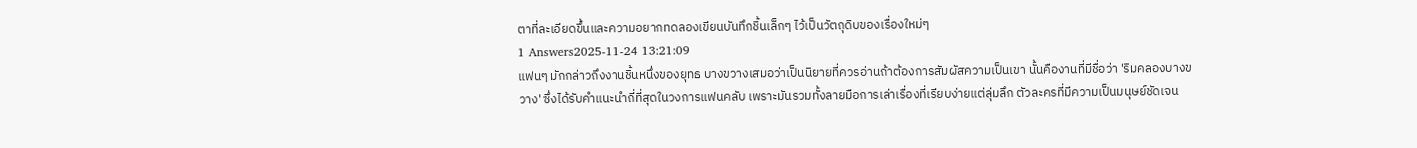ตาที่ละเอียดขึ้นและความอยากทดลองเขียนบันทึกชิ้นเล็กๆ ไว้เป็นวัตถุดิบของเรื่องใหม่ๆ
1 Answers2025-11-24 13:21:09
แฟนๆ มักกล่าวถึงงานชิ้นหนึ่งของยุทธ บางขวางเสมอว่าเป็นนิยายที่ควรอ่านถ้าต้องการสัมผัสความเป็นเขา นั้นคืองานที่มีชื่อว่า 'ริมคลองบางขวาง' ซึ่งได้รับคำแนะนำถี่ที่สุดในวงการแฟนคลับ เพราะมันรวมทั้งลายมือการเล่าเรื่องที่เรียบง่ายแต่ลุ่มลึก ตัวละครที่มีความเป็นมนุษย์ชัดเจน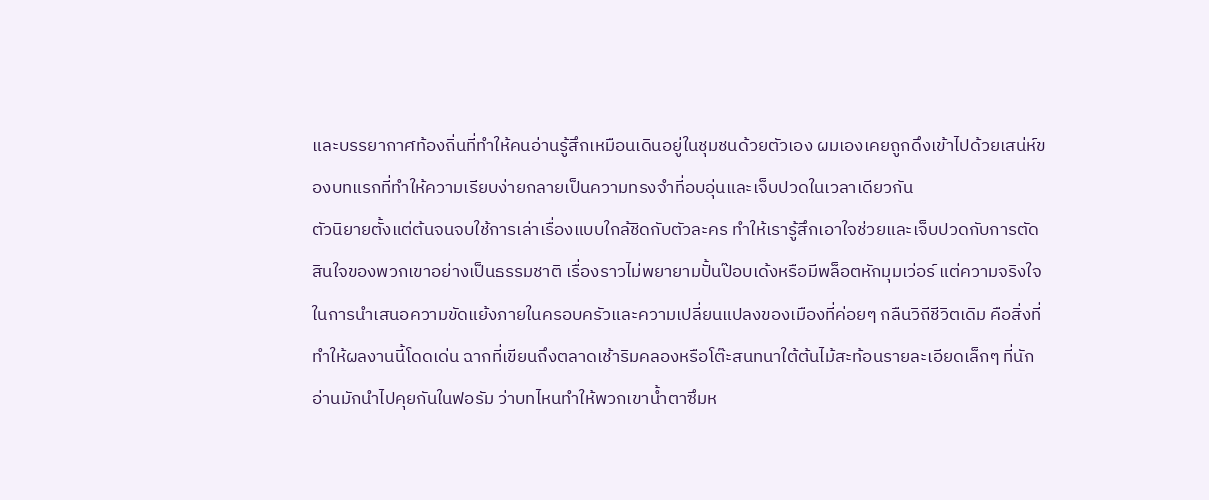และบรรยากาศท้องถิ่นที่ทำให้คนอ่านรู้สึกเหมือนเดินอยู่ในชุมชนด้วยตัวเอง ผมเองเคยถูกดึงเข้าไปด้วยเสน่ห์ของบทแรกที่ทำให้ความเรียบง่ายกลายเป็นความทรงจำที่อบอุ่นและเจ็บปวดในเวลาเดียวกัน
ตัวนิยายตั้งแต่ต้นจนจบใช้การเล่าเรื่องแบบใกล้ชิดกับตัวละคร ทำให้เรารู้สึกเอาใจช่วยและเจ็บปวดกับการตัดสินใจของพวกเขาอย่างเป็นธรรมชาติ เรื่องราวไม่พยายามปั้นป๊อบเด้งหรือมีพล็อตหักมุมเว่อร์ แต่ความจริงใจในการนำเสนอความขัดแย้งภายในครอบครัวและความเปลี่ยนแปลงของเมืองที่ค่อยๆ กลืนวิถีชีวิตเดิม คือสิ่งที่ทำให้ผลงานนี้โดดเด่น ฉากที่เขียนถึงตลาดเช้าริมคลองหรือโต๊ะสนทนาใต้ต้นไม้สะท้อนรายละเอียดเล็กๆ ที่นักอ่านมักนำไปคุยกันในฟอรัม ว่าบทไหนทำให้พวกเขาน้ำตาซึมห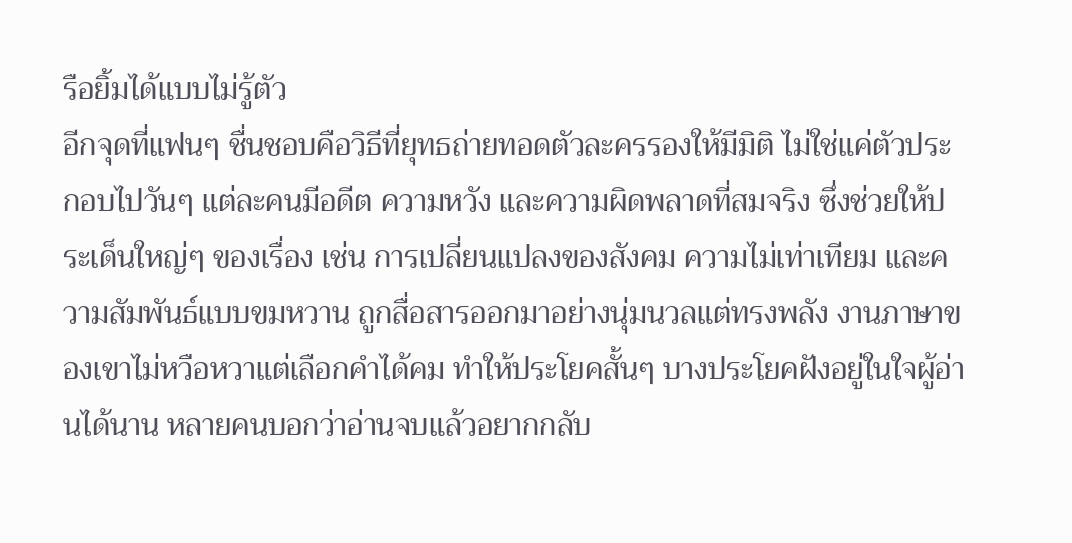รือยิ้มได้แบบไม่รู้ตัว
อีกจุดที่แฟนๆ ชื่นชอบคือวิธีที่ยุทธถ่ายทอดตัวละครรองให้มีมิติ ไม่ใช่แค่ตัวประกอบไปวันๆ แต่ละคนมีอดีต ความหวัง และความผิดพลาดที่สมจริง ซึ่งช่วยให้ประเด็นใหญ่ๆ ของเรื่อง เช่น การเปลี่ยนแปลงของสังคม ความไม่เท่าเทียม และความสัมพันธ์แบบขมหวาน ถูกสื่อสารออกมาอย่างนุ่มนวลแต่ทรงพลัง งานภาษาของเขาไม่หวือหวาแต่เลือกคำได้คม ทำให้ประโยคสั้นๆ บางประโยคฝังอยู่ในใจผู้อ่านได้นาน หลายคนบอกว่าอ่านจบแล้วอยากกลับ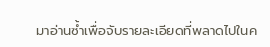มาอ่านซ้ำเพื่อจับรายละเอียดที่พลาดไปในค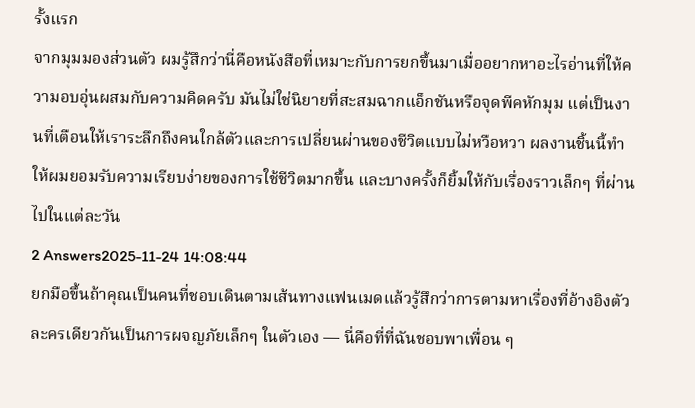รั้งแรก
จากมุมมองส่วนตัว ผมรู้สึกว่านี่คือหนังสือที่เหมาะกับการยกขึ้นมาเมื่ออยากหาอะไรอ่านที่ให้ความอบอุ่นผสมกับความคิดครับ มันไม่ใช่นิยายที่สะสมฉากแอ็กชันหรือจุดพีคหักมุม แต่เป็นงานที่เตือนให้เราระลึกถึงคนใกล้ตัวและการเปลี่ยนผ่านของชีวิตแบบไม่หวือหวา ผลงานชิ้นนี้ทำให้ผมยอมรับความเรียบง่ายของการใช้ชีวิตมากขึ้น และบางครั้งก็ยิ้มให้กับเรื่องราวเล็กๆ ที่ผ่านไปในแต่ละวัน
2 Answers2025-11-24 14:08:44
ยกมือขึ้นถ้าคุณเป็นคนที่ชอบเดินตามเส้นทางแฟนเมดแล้วรู้สึกว่าการตามหาเรื่องที่อ้างอิงตัวละครเดียวกันเป็นการผจญภัยเล็กๆ ในตัวเอง — นี่คือที่ที่ฉันชอบพาเพื่อน ๆ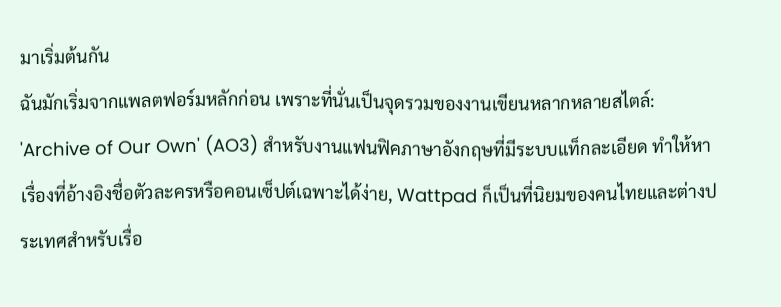มาเริ่มต้นกัน
ฉันมักเริ่มจากแพลตฟอร์มหลักก่อน เพราะที่นั่นเป็นจุดรวมของงานเขียนหลากหลายสไตล์: 'Archive of Our Own' (AO3) สำหรับงานแฟนฟิคภาษาอังกฤษที่มีระบบแท็กละเอียด ทำให้หาเรื่องที่อ้างอิงชื่อตัวละครหรือคอนเซ็ปต์เฉพาะได้ง่าย, Wattpad ก็เป็นที่นิยมของคนไทยและต่างประเทศสำหรับเรื่อ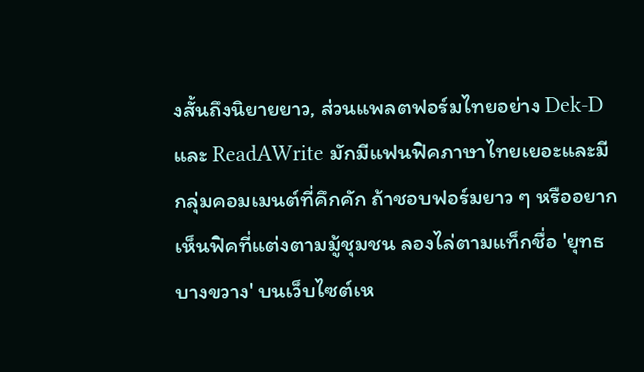งสั้นถึงนิยายยาว, ส่วนแพลตฟอร์มไทยอย่าง Dek-D และ ReadAWrite มักมีแฟนฟิคภาษาไทยเยอะและมีกลุ่มคอมเมนต์ที่คึกคัก ถ้าชอบฟอร์มยาว ๆ หรืออยากเห็นฟิคที่แต่งตามมู้ชุมชน ลองไล่ตามแท็กชื่อ 'ยุทธ บางขวาง' บนเว็บไซต์เห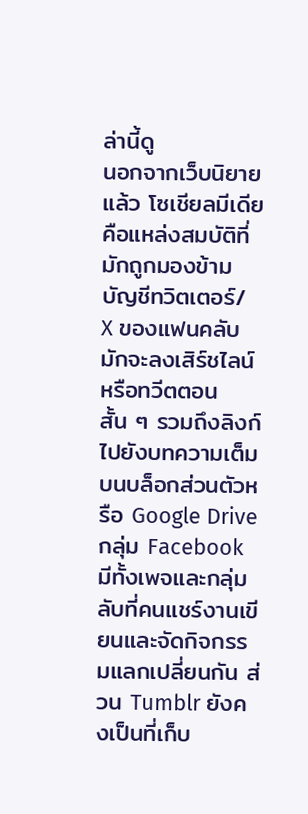ล่านี้ดู
นอกจากเว็บนิยายแล้ว โซเชียลมีเดียคือแหล่งสมบัติที่มักถูกมองข้าม บัญชีทวิตเตอร์/ X ของแฟนคลับ มักจะลงเสิร์ชไลน์หรือทวีตตอนสั้น ๆ รวมถึงลิงก์ไปยังบทความเต็มบนบล็อกส่วนตัวหรือ Google Drive กลุ่ม Facebook มีทั้งเพจและกลุ่มลับที่คนแชร์งานเขียนและจัดกิจกรรมแลกเปลี่ยนกัน ส่วน Tumblr ยังคงเป็นที่เก็บ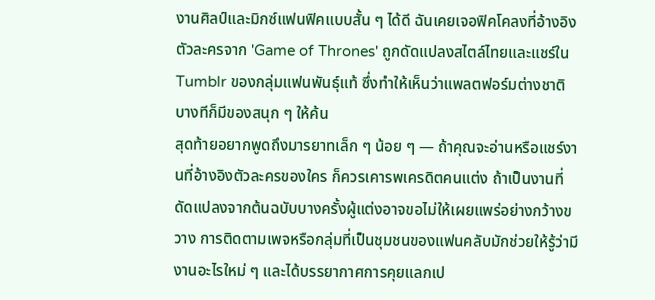งานศิลป์และมิกซ์แฟนฟิคแบบสั้น ๆ ได้ดี ฉันเคยเจอฟิคโคลงที่อ้างอิงตัวละครจาก 'Game of Thrones' ถูกดัดแปลงสไตล์ไทยและแชร์ใน Tumblr ของกลุ่มแฟนพันธุ์แท้ ซึ่งทำให้เห็นว่าแพลตฟอร์มต่างชาติบางทีก็มีของสนุก ๆ ให้ค้น
สุดท้ายอยากพูดถึงมารยาทเล็ก ๆ น้อย ๆ — ถ้าคุณจะอ่านหรือแชร์งานที่อ้างอิงตัวละครของใคร ก็ควรเคารพเครดิตคนแต่ง ถ้าเป็นงานที่ดัดแปลงจากต้นฉบับบางครั้งผู้แต่งอาจขอไม่ให้เผยแพร่อย่างกว้างขวาง การติดตามเพจหรือกลุ่มที่เป็นชุมชนของแฟนคลับมักช่วยให้รู้ว่ามีงานอะไรใหม่ ๆ และได้บรรยากาศการคุยแลกเป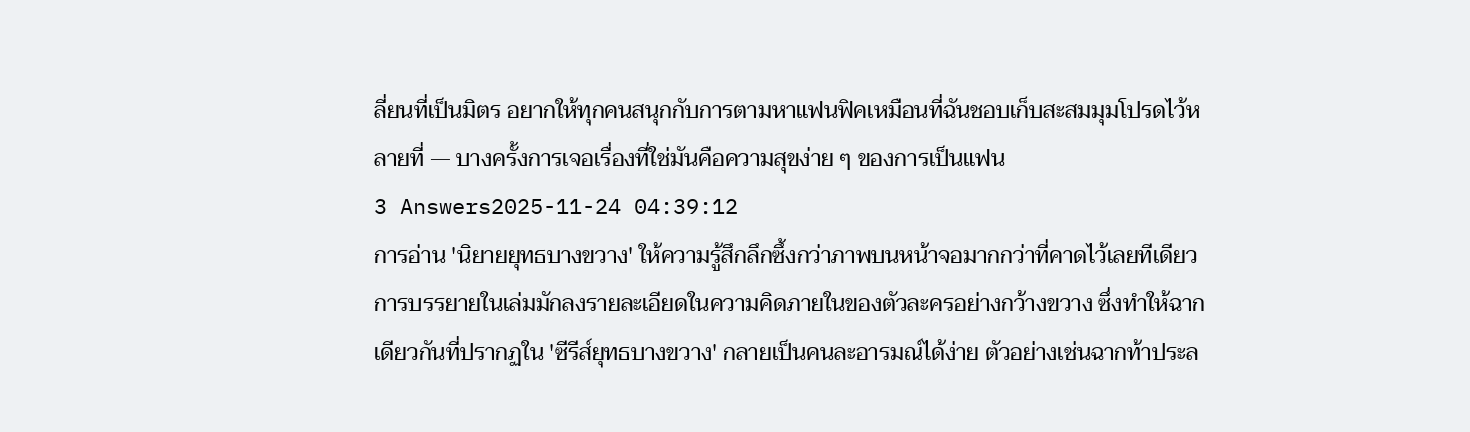ลี่ยนที่เป็นมิตร อยากให้ทุกคนสนุกกับการตามหาแฟนฟิคเหมือนที่ฉันชอบเก็บสะสมมุมโปรดไว้หลายที่ — บางครั้งการเจอเรื่องที่ใช่มันคือความสุขง่าย ๆ ของการเป็นแฟน
3 Answers2025-11-24 04:39:12
การอ่าน 'นิยายยุทธบางขวาง' ให้ความรู้สึกลึกซึ้งกว่าภาพบนหน้าจอมากกว่าที่คาดไว้เลยทีเดียว
การบรรยายในเล่มมักลงรายละเอียดในความคิดภายในของตัวละครอย่างกว้างขวาง ซึ่งทำให้ฉากเดียวกันที่ปรากฏใน 'ซีรีส์ยุทธบางขวาง' กลายเป็นคนละอารมณ์ได้ง่าย ตัวอย่างเช่นฉากท้าประล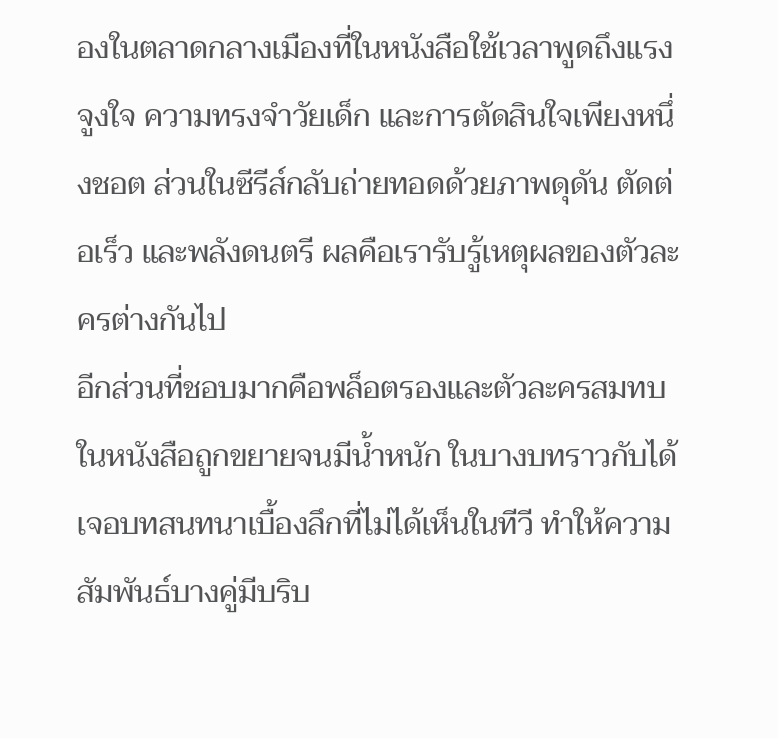องในตลาดกลางเมืองที่ในหนังสือใช้เวลาพูดถึงแรงจูงใจ ความทรงจำวัยเด็ก และการตัดสินใจเพียงหนึ่งชอต ส่วนในซีรีส์กลับถ่ายทอดด้วยภาพดุดัน ตัดต่อเร็ว และพลังดนตรี ผลคือเรารับรู้เหตุผลของตัวละครต่างกันไป
อีกส่วนที่ชอบมากคือพล็อตรองและตัวละครสมทบในหนังสือถูกขยายจนมีน้ำหนัก ในบางบทราวกับได้เจอบทสนทนาเบื้องลึกที่ไม่ได้เห็นในทีวี ทำให้ความสัมพันธ์บางคู่มีบริบ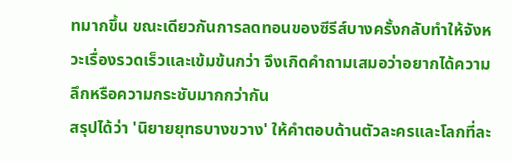ทมากขึ้น ขณะเดียวกันการลดทอนของซีรีส์บางครั้งกลับทำให้จังหวะเรื่องรวดเร็วและเข้มข้นกว่า จึงเกิดคำถามเสมอว่าอยากได้ความลึกหรือความกระชับมากกว่ากัน
สรุปได้ว่า 'นิยายยุทธบางขวาง' ให้คำตอบด้านตัวละครและโลกที่ละ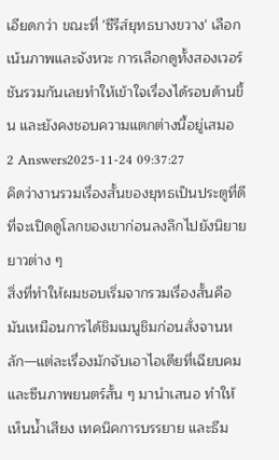เอียดกว่า ขณะที่ 'ซีรีส์ยุทธบางขวาง' เลือกเน้นภาพและจังหวะ การเลือกดูทั้งสองเวอร์ชันรวมกันเลยทำให้เข้าใจเรื่องได้รอบด้านขึ้น และยังคงชอบความแตกต่างนี้อยู่เสมอ
2 Answers2025-11-24 09:37:27
คิดว่างานรวมเรื่องสั้นของยุทธเป็นประตูที่ดีที่จะเปิดดูโลกของเขาก่อนลงลึกไปยังนิยายยาวต่าง ๆ
สิ่งที่ทำให้ผมชอบเริ่มจากรวมเรื่องสั้นคือมันเหมือนการได้ชิมเมนูชิมก่อนสั่งจานหลัก—แต่ละเรื่องมักจับเอาไอเดียที่เฉียบคมและซีนภาพยนตร์สั้น ๆ มานำเสนอ ทำให้เห็นน้ำเสียง เทคนิคการบรรยาย และธีม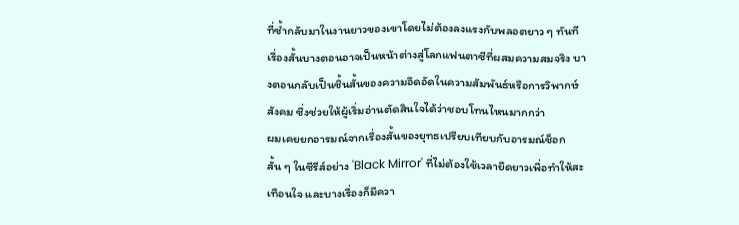ที่ซ้ำกลับมาในงานยาวของเขาโดยไม่ต้องลงแรงกับพลอตยาว ๆ ทันที เรื่องสั้นบางตอนอาจเป็นหน้าต่างสู่โลกแฟนตาซีที่ผสมความสมจริง บางตอนกลับเป็นชิ้นสั้นของความอึดอัดในความสัมพันธ์หรือการวิพากษ์สังคม ซึ่งช่วยให้ผู้เริ่มอ่านตัดสินใจได้ว่าชอบโทนไหนมากกว่า
ผมเคยยกอารมณ์จากเรื่องสั้นของยุทธเปรียบเทียบกับอารมณ์ช็อกสั้น ๆ ในซีรีส์อย่าง 'Black Mirror' ที่ไม่ต้องใช้เวลายืดยาวเพื่อทำให้สะเทือนใจ และบางเรื่องก็มีควา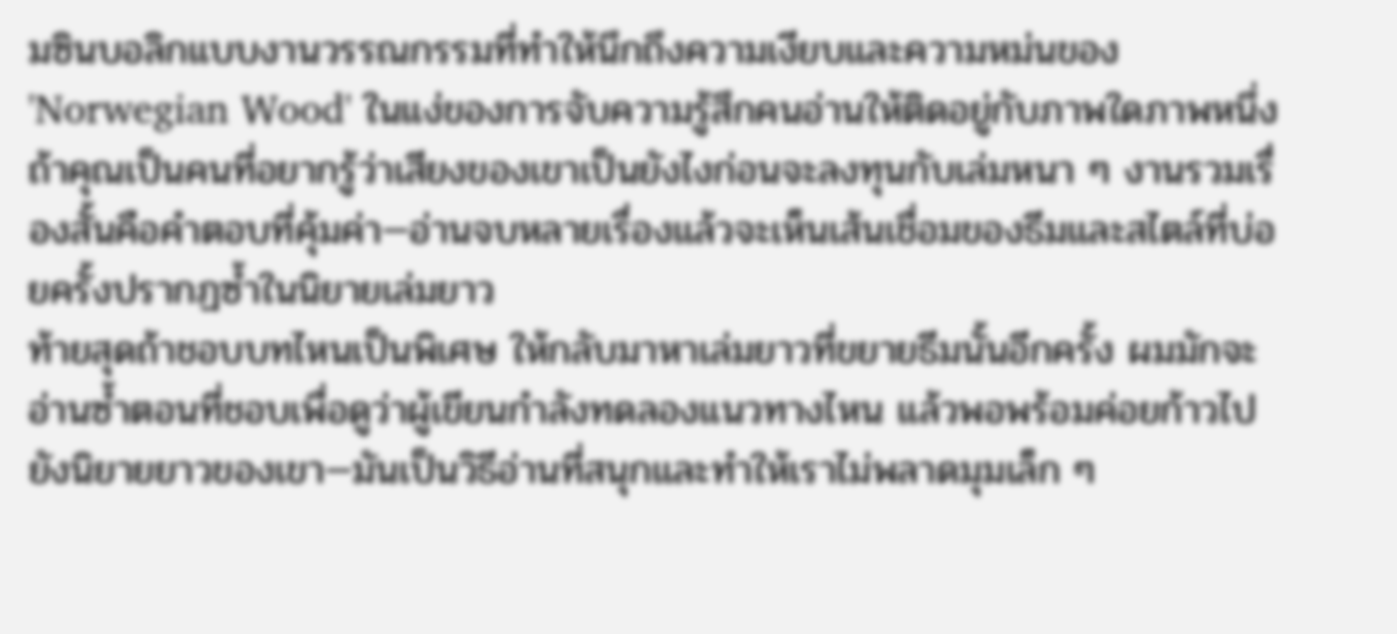มซินบอลิกแบบงานวรรณกรรมที่ทำให้นึกถึงความเงียบและความหม่นของ 'Norwegian Wood' ในแง่ของการจับความรู้สึกคนอ่านให้ติดอยู่กับภาพใดภาพหนึ่ง ถ้าคุณเป็นคนที่อยากรู้ว่าเสียงของเขาเป็นยังไงก่อนจะลงทุนกับเล่มหนา ๆ งานรวมเรื่องสั้นคือคำตอบที่คุ้มค่า—อ่านจบหลายเรื่องแล้วจะเห็นเส้นเชื่อมของธีมและสไตล์ที่บ่อยครั้งปรากฏซ้ำในนิยายเล่มยาว
ท้ายสุดถ้าชอบบทไหนเป็นพิเศษ ให้กลับมาหาเล่มยาวที่ขยายธีมนั้นอีกครั้ง ผมมักจะอ่านซ้ำตอนที่ชอบเพื่อดูว่าผู้เขียนกำลังทดลองแนวทางไหน แล้วพอพร้อมค่อยก้าวไปยังนิยายยาวของเขา—มันเป็นวิธีอ่านที่สนุกและทำให้เราไม่พลาดมุมเล็ก ๆ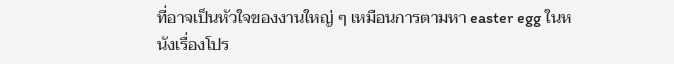ที่อาจเป็นหัวใจของงานใหญ่ ๆ เหมือนการตามหา easter egg ในหนังเรื่องโปร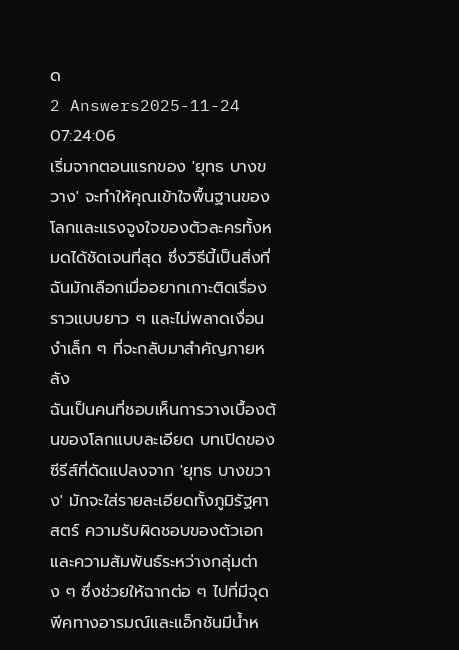ด
2 Answers2025-11-24 07:24:06
เริ่มจากตอนแรกของ 'ยุทธ บางขวาง' จะทำให้คุณเข้าใจพื้นฐานของโลกและแรงจูงใจของตัวละครทั้งหมดได้ชัดเจนที่สุด ซึ่งวิธีนี้เป็นสิ่งที่ฉันมักเลือกเมื่ออยากเกาะติดเรื่องราวแบบยาว ๆ และไม่พลาดเงื่อนงำเล็ก ๆ ที่จะกลับมาสำคัญภายหลัง
ฉันเป็นคนที่ชอบเห็นการวางเบื้องต้นของโลกแบบละเอียด บทเปิดของซีรีส์ที่ดัดแปลงจาก 'ยุทธ บางขวาง' มักจะใส่รายละเอียดทั้งภูมิรัฐศาสตร์ ความรับผิดชอบของตัวเอก และความสัมพันธ์ระหว่างกลุ่มต่าง ๆ ซึ่งช่วยให้ฉากต่อ ๆ ไปที่มีจุดพีคทางอารมณ์และแอ็กชันมีน้ำห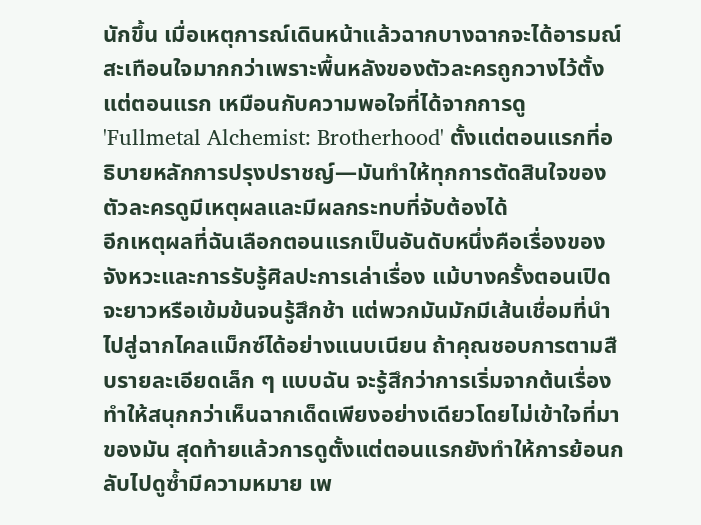นักขึ้น เมื่อเหตุการณ์เดินหน้าแล้วฉากบางฉากจะได้อารมณ์สะเทือนใจมากกว่าเพราะพื้นหลังของตัวละครถูกวางไว้ตั้งแต่ตอนแรก เหมือนกับความพอใจที่ได้จากการดู 'Fullmetal Alchemist: Brotherhood' ตั้งแต่ตอนแรกที่อธิบายหลักการปรุงปราชญ์—มันทำให้ทุกการตัดสินใจของตัวละครดูมีเหตุผลและมีผลกระทบที่จับต้องได้
อีกเหตุผลที่ฉันเลือกตอนแรกเป็นอันดับหนึ่งคือเรื่องของจังหวะและการรับรู้ศิลปะการเล่าเรื่อง แม้บางครั้งตอนเปิดจะยาวหรือเข้มข้นจนรู้สึกช้า แต่พวกมันมักมีเส้นเชื่อมที่นำไปสู่ฉากไคลแม็กซ์ได้อย่างแนบเนียน ถ้าคุณชอบการตามสืบรายละเอียดเล็ก ๆ แบบฉัน จะรู้สึกว่าการเริ่มจากต้นเรื่องทำให้สนุกกว่าเห็นฉากเด็ดเพียงอย่างเดียวโดยไม่เข้าใจที่มาของมัน สุดท้ายแล้วการดูตั้งแต่ตอนแรกยังทำให้การย้อนกลับไปดูซ้ำมีความหมาย เพ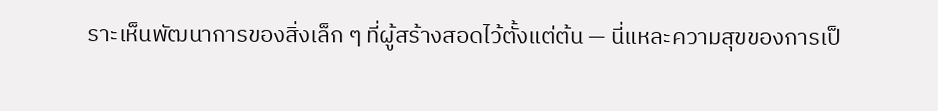ราะเห็นพัฒนาการของสิ่งเล็ก ๆ ที่ผู้สร้างสอดไว้ตั้งแต่ต้น — นี่แหละความสุขของการเป็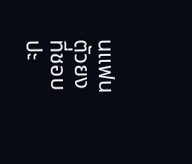นแฟนตัวยง ที่ชอบปะ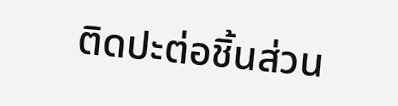ติดปะต่อชิ้นส่วน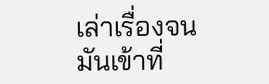เล่าเรื่องจนมันเข้าที่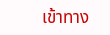เข้าทาง